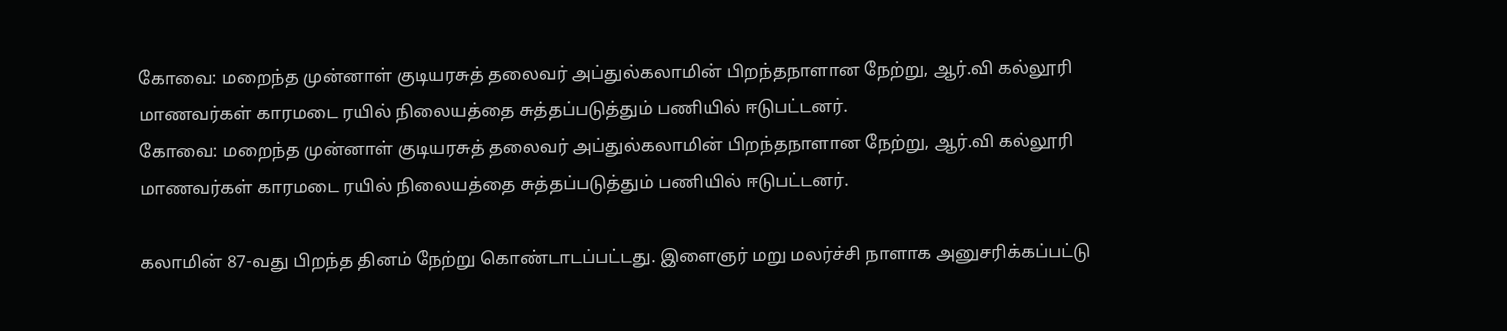கோவை: மறைந்த முன்னாள் குடியரசுத் தலைவர் அப்துல்கலாமின் பிறந்தநாளான நேற்று, ஆர்.வி கல்லூரி மாணவர்கள் காரமடை ரயில் நிலையத்தை சுத்தப்படுத்தும் பணியில் ஈடுபட்டனர்.
கோவை: மறைந்த முன்னாள் குடியரசுத் தலைவர் அப்துல்கலாமின் பிறந்தநாளான நேற்று, ஆர்.வி கல்லூரி மாணவர்கள் காரமடை ரயில் நிலையத்தை சுத்தப்படுத்தும் பணியில் ஈடுபட்டனர்.

கலாமின் 87-வது பிறந்த தினம் நேற்று கொண்டாடப்பட்டது. இளைஞர் மறு மலர்ச்சி நாளாக அனுசரிக்கப்பட்டு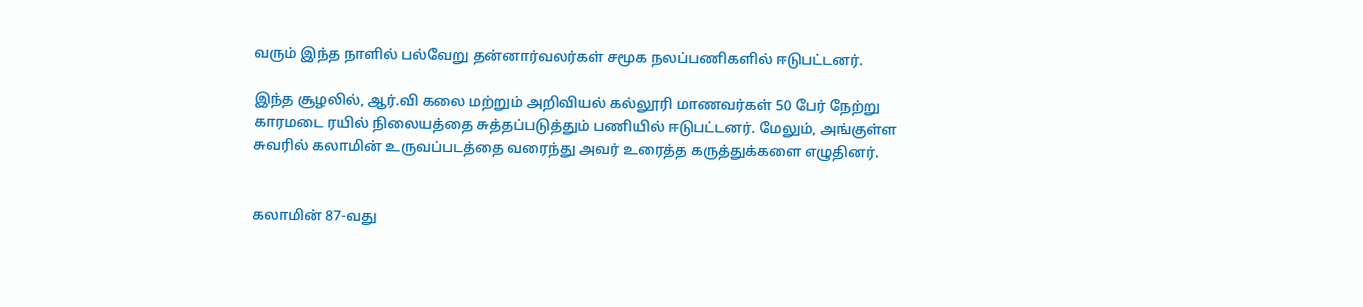வரும் இந்த நாளில் பல்வேறு தன்னார்வலர்கள் சமூக நலப்பணிகளில் ஈடுபட்டனர்.

இந்த சூழலில், ஆர்.வி கலை மற்றும் அறிவியல் கல்லூரி மாணவர்கள் 50 பேர் நேற்று காரமடை ரயில் நிலையத்தை சுத்தப்படுத்தும் பணியில் ஈடுபட்டனர். மேலும், அங்குள்ள சுவரில் கலாமின் உருவப்படத்தை வரைந்து அவர் உரைத்த கருத்துக்களை எழுதினர்.


கலாமின் 87-வது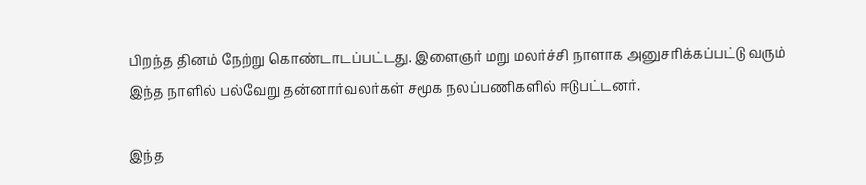பிறந்த தினம் நேற்று கொண்டாடப்பட்டது. இளைஞர் மறு மலர்ச்சி நாளாக அனுசரிக்கப்பட்டு வரும் இந்த நாளில் பல்வேறு தன்னார்வலர்கள் சமூக நலப்பணிகளில் ஈடுபட்டனர்.

இந்த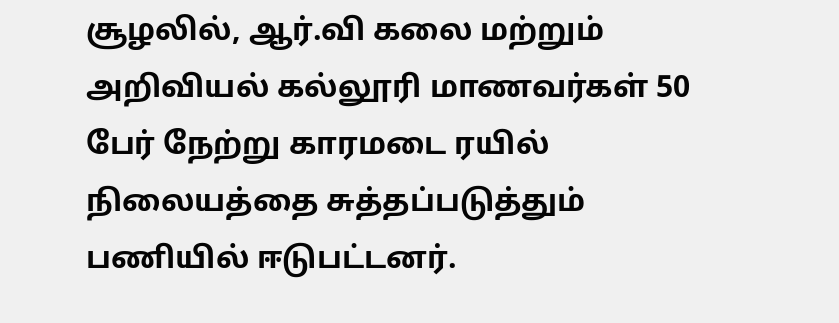சூழலில், ஆர்.வி கலை மற்றும் அறிவியல் கல்லூரி மாணவர்கள் 50 பேர் நேற்று காரமடை ரயில் நிலையத்தை சுத்தப்படுத்தும் பணியில் ஈடுபட்டனர்.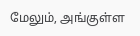மேலும், அங்குள்ள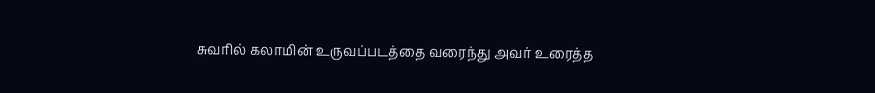சுவரில் கலாமின் உருவப்படத்தை வரைந்து அவர் உரைத்த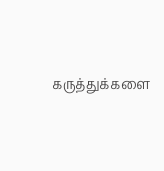கருத்துக்களை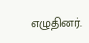எழுதினர்.